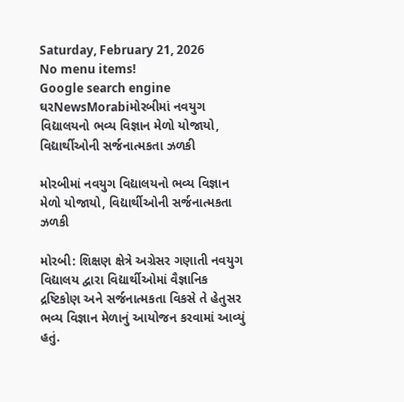Saturday, February 21, 2026
No menu items!
Google search engine
ઘરNewsMorabiમોરબીમાં નવયુગ વિદ્યાલયનો ભવ્ય વિજ્ઞાન મેળો યોજાયો, વિદ્યાર્થીઓની સર્જનાત્મકતા ઝળકી

મોરબીમાં નવયુગ વિદ્યાલયનો ભવ્ય વિજ્ઞાન મેળો યોજાયો, વિદ્યાર્થીઓની સર્જનાત્મકતા ઝળકી

મોરબી: શિક્ષણ ક્ષેત્રે અગ્રેસર ગણાતી નવયુગ વિદ્યાલય દ્વારા વિદ્યાર્થીઓમાં વૈજ્ઞાનિક દ્રષ્ટિકોણ અને સર્જનાત્મકતા વિકસે તે હેતુસર ભવ્ય વિજ્ઞાન મેળાનું આયોજન કરવામાં આવ્યું હતું.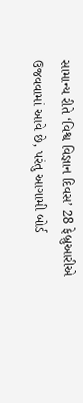સામાન્ય રીતે ‘વિશ્વ વિજ્ઞાન દિવસ’ 28 ફેબ્રુઆરીએ ઉજવવામાં આવે છે, પરંતુ આગામી બોર્ડ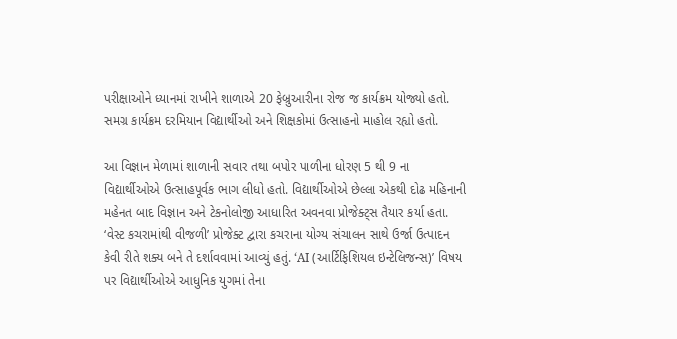પરીક્ષાઓને ધ્યાનમાં રાખીને શાળાએ 20 ફેબ્રુઆરીના રોજ જ કાર્યક્રમ યોજ્યો હતો. સમગ્ર કાર્યક્રમ દરમિયાન વિદ્યાર્થીઓ અને શિક્ષકોમાં ઉત્સાહનો માહોલ રહ્યો હતો.

આ વિજ્ઞાન મેળામાં શાળાની સવાર તથા બપોર પાળીના ધોરણ 5 થી 9 ના વિદ્યાર્થીઓએ ઉત્સાહપૂર્વક ભાગ લીધો હતો. વિદ્યાર્થીઓએ છેલ્લા એકથી દોઢ મહિનાની મહેનત બાદ વિજ્ઞાન અને ટેકનોલોજી આધારિત અવનવા પ્રોજેક્ટ્સ તૈયાર કર્યા હતા. ‘વેસ્ટ કચરામાંથી વીજળી’ પ્રોજેક્ટ દ્વારા કચરાના યોગ્ય સંચાલન સાથે ઉર્જા ઉત્પાદન કેવી રીતે શક્ય બને તે દર્શાવવામાં આવ્યું હતું. ‘AI (આર્ટિફિશિયલ ઇન્ટેલિજન્સ)’ વિષય પર વિદ્યાર્થીઓએ આધુનિક યુગમાં તેના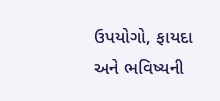ઉપયોગો, ફાયદા અને ભવિષ્યની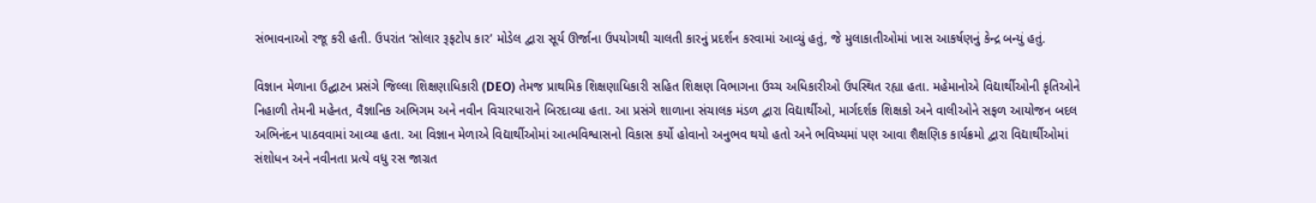સંભાવનાઓ રજૂ કરી હતી. ઉપરાંત ‘સોલાર રૂફટોપ કાર’ મોડેલ દ્વારા સૂર્ય ઊર્જાના ઉપયોગથી ચાલતી કારનું પ્રદર્શન કરવામાં આવ્યું હતું, જે મુલાકાતીઓમાં ખાસ આકર્ષણનું કેન્દ્ર બન્યું હતું.

વિજ્ઞાન મેળાના ઉદ્ઘાટન પ્રસંગે જિલ્લા શિક્ષણાધિકારી (DEO) તેમજ પ્રાથમિક શિક્ષણાધિકારી સહિત શિક્ષણ વિભાગના ઉચ્ચ અધિકારીઓ ઉપસ્થિત રહ્યા હતા. મહેમાનોએ વિદ્યાર્થીઓની કૃતિઓને નિહાળી તેમની મહેનત, વૈજ્ઞાનિક અભિગમ અને નવીન વિચારધારાને બિરદાવ્યા હતા. આ પ્રસંગે શાળાના સંચાલક મંડળ દ્વારા વિદ્યાર્થીઓ, માર્ગદર્શક શિક્ષકો અને વાલીઓને સફળ આયોજન બદલ અભિનંદન પાઠવવામાં આવ્યા હતા. આ વિજ્ઞાન મેળાએ વિદ્યાર્થીઓમાં આત્મવિશ્વાસનો વિકાસ કર્યો હોવાનો અનુભવ થયો હતો અને ભવિષ્યમાં પણ આવા શૈક્ષણિક કાર્યક્રમો દ્વારા વિદ્યાર્થીઓમાં સંશોધન અને નવીનતા પ્રત્યે વધુ રસ જાગ્રત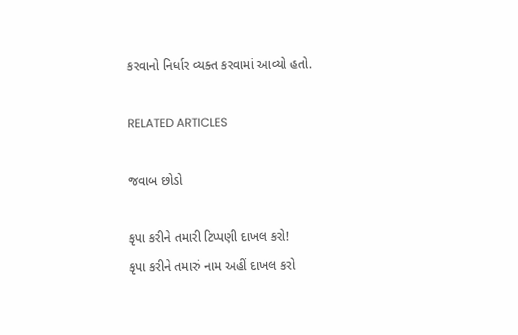કરવાનો નિર્ધાર વ્યક્ત કરવામાં આવ્યો હતો.

RELATED ARTICLES

જવાબ છોડો

કૃપા કરીને તમારી ટિપ્પણી દાખલ કરો!
કૃપા કરીને તમારું નામ અહીં દાખલ કરો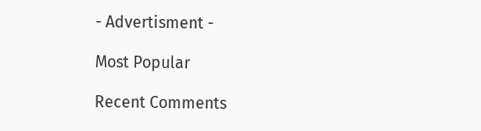- Advertisment -

Most Popular

Recent Comments